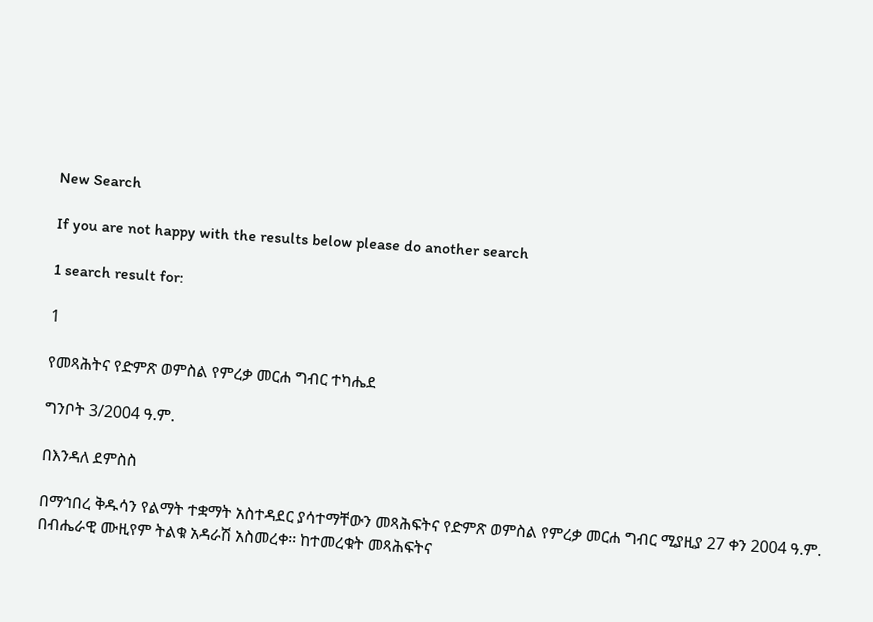New Search

If you are not happy with the results below please do another search

1 search result for:

1

የመጻሕትና የድምጽ ወምስል የምረቃ መርሐ ግብር ተካሔደ

ግንቦት 3/2004 ዓ.ም.

በእንዳለ ደምስስ

በማኅበረ ቅዱሳን የልማት ተቋማት አስተዳደር ያሳተማቸውን መጻሕፍትና የድምጽ ወምስል የምረቃ መርሐ ግብር ሚያዚያ 27 ቀን 2004 ዓ.ም. በብሔራዊ ሙዚየም ትልቁ አዳራሽ አስመረቀ፡፡ ከተመረቁት መጻሕፍትና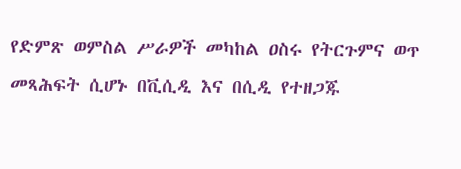የድምጽ ወምስል ሥራዎች መካከል ዐስሩ የትርጉምና ወጥ መጻሕፍት ሲሆኑ በቪሲዲ እና በሲዲ የተዘጋጁ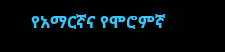የአማርኛና የሞሮምኛ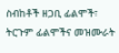ስብከቶች ዘጋቢ ፊልሞች፣ ትርጉም ፊልሞችና መዝሙራት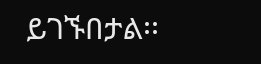ይገኙበታል፡፡